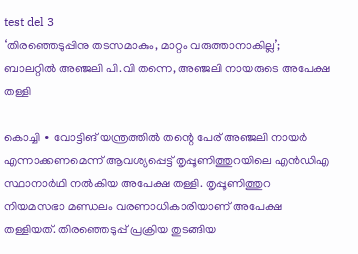test del 3
‘തിരഞ്ഞെടുപ്പിനു തടസമാകും, മാറ്റം വരുത്താനാകില്ല’; ബാലറ്റിൽ അഞ്ജലി പി.വി തന്നെ, അഞ്ജലി നായരുടെ അപേക്ഷ തള്ളി

കൊച്ചി ∙ വോട്ടിങ് യന്ത്രത്തിൽ തന്റെ പേര് അഞ്ജലി നായർ എന്നാക്കണമെന്ന് ആവശ്യപ്പെട്ട് തൃപ്പൂണിത്തുറയിലെ എൻഡിഎ സ്ഥാനാർഥി നൽകിയ അപേക്ഷ തള്ളി. തൃപ്പൂണിത്തുറ നിയമസഭാ മണ്ഡലം വരണാധികാരിയാണ് അപേക്ഷ തള്ളിയത്. തിരഞ്ഞെടുപ്പ് പ്രക്രിയ തുടങ്ങിയ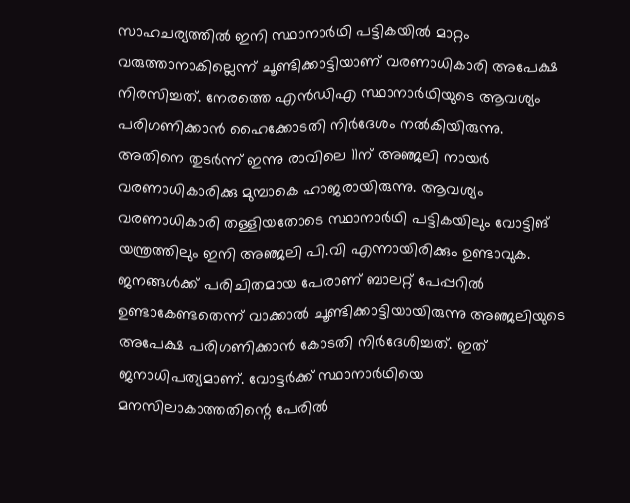സാഹചര്യത്തിൽ ഇനി സ്ഥാനാർഥി പട്ടികയിൽ മാറ്റം വരുത്താനാകില്ലെന്ന് ചൂണ്ടിക്കാട്ടിയാണ് വരണാധികാരി അപേക്ഷ നിരസിച്ചത്. നേരത്തെ എൻഡിഎ സ്ഥാനാർഥിയുടെ ആവശ്യം പരിഗണിക്കാൻ ഹൈക്കോടതി നിർദേശം നൽകിയിരുന്നു. അതിനെ തുടർന്ന് ഇന്നു രാവിലെ 11ന് അഞ്ജലി നായർ വരണാധികാരിക്കു മുമ്പാകെ ഹാജരായിരുന്നു. ആവശ്യം വരണാധികാരി തള്ളിയതോടെ സ്ഥാനാർഥി പട്ടികയിലും വോട്ടിങ് യന്ത്രത്തിലും ഇനി അഞ്ജലി പി.വി എന്നായിരിക്കും ഉണ്ടാവുക. ജനങ്ങൾക്ക് പരിചിതമായ പേരാണ് ബാലറ്റ് പേപ്പറിൽ ഉണ്ടാകേണ്ടതെന്ന് വാക്കാൽ ചൂണ്ടിക്കാട്ടിയായിരുന്നു അഞ്ജലിയുടെ അപേക്ഷ പരിഗണിക്കാൻ കോടതി നിർദേശിച്ചത്. ഇത് ജനാധിപത്യമാണ്. വോട്ടർക്ക് സ്ഥാനാർഥിയെ മനസിലാകാത്തതിന്റെ പേരിൽ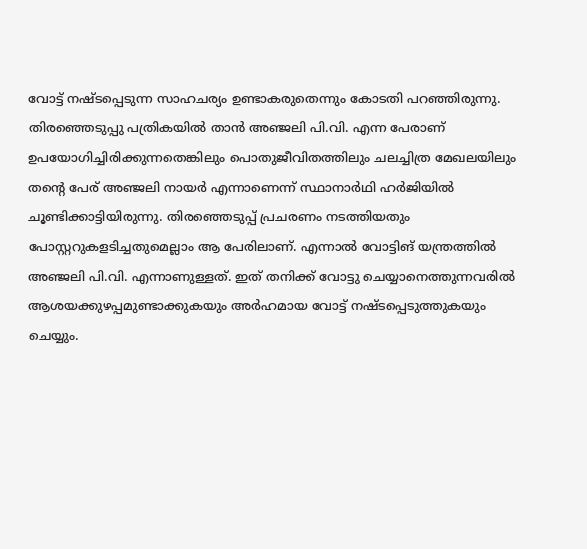വോട്ട് നഷ്ടപ്പെടുന്ന സാഹചര്യം ഉണ്ടാകരുതെന്നും കോടതി പറഞ്ഞിരുന്നു. തിരഞ്ഞെടുപ്പു പത്രികയിൽ താൻ അഞ്ജലി പി.വി. എന്ന പേരാണ് ഉപയോഗിച്ചിരിക്കുന്നതെങ്കിലും പൊതുജീവിതത്തിലും ചലച്ചിത്ര മേഖലയിലും തന്റെ പേര് അഞ്ജലി നായർ എന്നാണെന്ന് സ്ഥാനാർഥി ഹർജിയിൽ ചൂണ്ടിക്കാട്ടിയിരുന്നു. തിരഞ്ഞെടുപ്പ് പ്രചരണം നടത്തിയതും പോസ്റ്ററുകളടിച്ചതുമെല്ലാം ആ പേരിലാണ്. എന്നാൽ വോട്ടിങ് യന്ത്രത്തിൽ അഞ്ജലി പി.വി. എന്നാണുള്ളത്. ഇത് തനിക്ക് വോട്ടു ചെയ്യാനെത്തുന്നവരിൽ ആശയക്കുഴപ്പമുണ്ടാക്കുകയും അർഹമായ വോട്ട് നഷ്ടപ്പെടുത്തുകയും ചെയ്യും.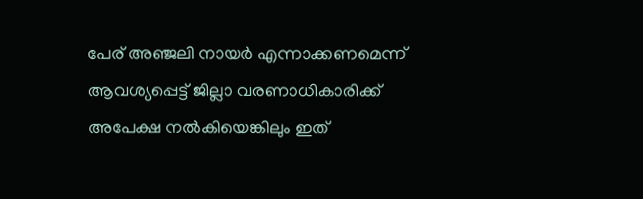പേര് അഞ്ജലി നായർ എന്നാക്കണമെന്ന് ആവശ്യപ്പെട്ട് ജില്ലാ വരണാധികാരിക്ക് അപേക്ഷ നൽകിയെങ്കിലും ഇത്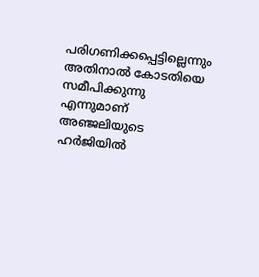പരിഗണിക്കപ്പെട്ടില്ലെന്നും അതിനാൽ കോടതിയെ സമീപിക്കുന്നു എന്നുമാണ് അഞ്ജലിയുടെ ഹർജിയിൽ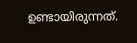ഉണ്ടായിരുന്നത്.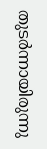തുടർന്നായിരുന്നു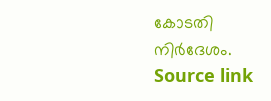കോടതി നിർദേശം.
Source link